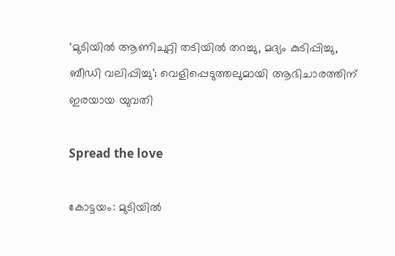‘മുടിയില്‍ ആണിചുറ്റി തടിയില്‍ തറച്ചു, മദ്യം കുടിപ്പിച്ചു, ബീഡി വലിപ്പിച്ചു’; വെളിപ്പെടുത്തലുമായി ആഭിചാരത്തിന് ഇരയായ യുവതി

Spread the love

കോട്ടയം: മുടിയില്‍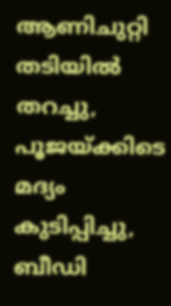ആണിചുറ്റി തടിയില്‍ തറച്ചു, പൂജയ്ക്കിടെ മദ്യം കുടിപ്പിച്ചു, ബീഡി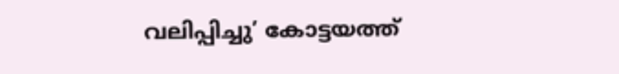വലിപ്പിച്ചു’ കോട്ടയത്ത്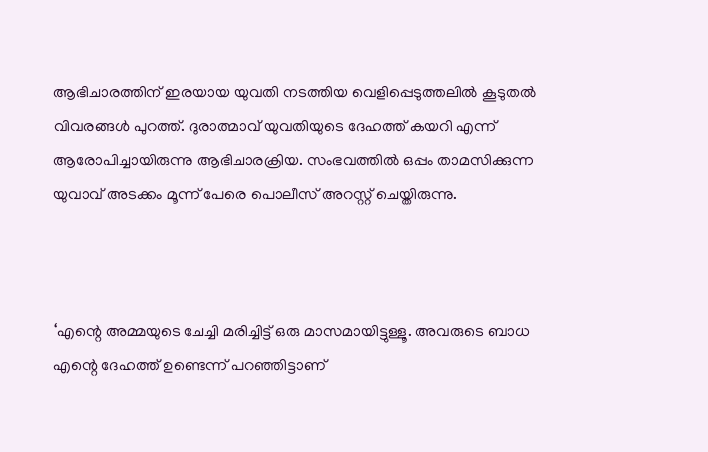ആഭിചാരത്തിന് ഇരയായ യുവതി നടത്തിയ വെളിപ്പെടുത്തലില്‍ കൂടുതല്‍ വിവരങ്ങള്‍ പുറത്ത്. ദുരാത്മാവ് യുവതിയുടെ ദേഹത്ത് കയറി എന്ന് ആരോപിച്ചായിരുന്നു ആഭിചാരക്രിയ. സംഭവത്തില്‍ ഒപ്പം താമസിക്കുന്ന യുവാവ് അടക്കം മൂന്ന് പേരെ പൊലീസ് അറസ്റ്റ് ചെയ്തിരുന്നു.



‘എന്റെ അമ്മയുടെ ചേച്ചി മരിച്ചിട്ട് ഒരു മാസമായിട്ടുള്ളൂ. അവരുടെ ബാധ എന്റെ ദേഹത്ത് ഉണ്ടെന്ന് പറഞ്ഞിട്ടാണ്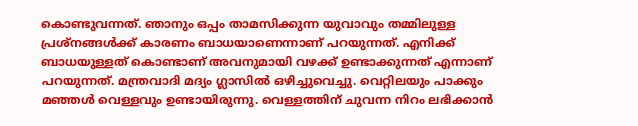കൊണ്ടുവന്നത്. ഞാനും ഒപ്പം താമസിക്കുന്ന യുവാവും തമ്മിലുള്ള പ്രശ്‌നങ്ങള്‍ക്ക് കാരണം ബാധയാണെന്നാണ് പറയുന്നത്. എനിക്ക് ബാധയുള്ളത് കൊണ്ടാണ് അവനുമായി വഴക്ക് ഉണ്ടാക്കുന്നത് എന്നാണ് പറയുന്നത്. മന്ത്രവാദി മദ്യം ഗ്ലാസില്‍ ഒഴിച്ചുവെച്ചു. വെറ്റിലയും പാക്കും മഞ്ഞള്‍ വെള്ളവും ഉണ്ടായിരുന്നു. വെള്ളത്തിന് ചുവന്ന നിറം ലഭിക്കാന്‍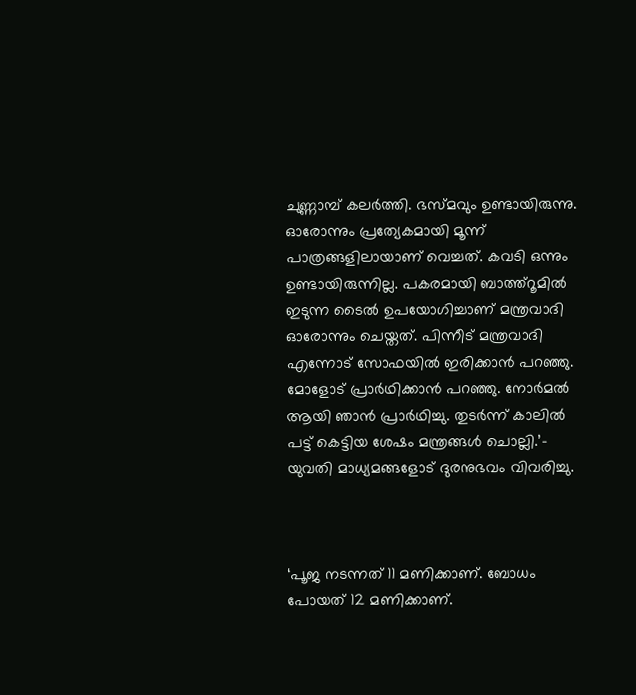ചുണ്ണാമ്പ് കലര്‍ത്തി. ഭസ്മവും ഉണ്ടായിരുന്നു. ഓരോന്നും പ്രത്യേകമായി മൂന്ന് പാത്രങ്ങളിലായാണ് വെച്ചത്. കവടി ഒന്നും ഉണ്ടായിരുന്നില്ല. പകരമായി ബാത്ത്‌റൂമില്‍ ഇടുന്ന ടൈല്‍ ഉപയോഗിച്ചാണ് മന്ത്രവാദി ഓരോന്നും ചെയ്തത്. പിന്നീട് മന്ത്രവാദി എന്നോട് സോഫയില്‍ ഇരിക്കാന്‍ പറഞ്ഞു. മോളോട് പ്രാര്‍ഥിക്കാന്‍ പറഞ്ഞു. നോര്‍മല്‍ ആയി ഞാന്‍ പ്രാര്‍ഥിച്ചു. തുടര്‍ന്ന് കാലില്‍ പട്ട് കെട്ടിയ ശേഷം മന്ത്രങ്ങള്‍ ചൊല്ലി.’- യുവതി മാധ്യമങ്ങളോട് ദുരനുഭവം വിവരിച്ചു.



‘പൂജ നടന്നത് 11 മണിക്കാണ്. ബോധം പോയത് 12 മണിക്കാണ്.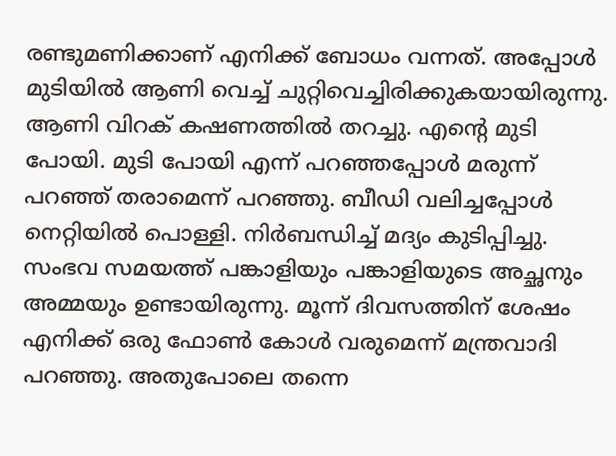രണ്ടുമണിക്കാണ് എനിക്ക് ബോധം വന്നത്. അപ്പോള്‍ മുടിയില്‍ ആണി വെച്ച് ചുറ്റിവെച്ചിരിക്കുകയായിരുന്നു. ആണി വിറക് കഷണത്തില്‍ തറച്ചു. എന്റെ മുടി പോയി. മുടി പോയി എന്ന് പറഞ്ഞപ്പോള്‍ മരുന്ന് പറഞ്ഞ് തരാമെന്ന് പറഞ്ഞു. ബീഡി വലിച്ചപ്പോള്‍ നെറ്റിയില്‍ പൊള്ളി. നിര്‍ബന്ധിച്ച് മദ്യം കുടിപ്പിച്ചു. സംഭവ സമയത്ത് പങ്കാളിയും പങ്കാളിയുടെ അച്ഛനും അമ്മയും ഉണ്ടായിരുന്നു. മൂന്ന് ദിവസത്തിന് ശേഷം എനിക്ക് ഒരു ഫോണ്‍ കോള്‍ വരുമെന്ന് മന്ത്രവാദി പറഞ്ഞു. അതുപോലെ തന്നെ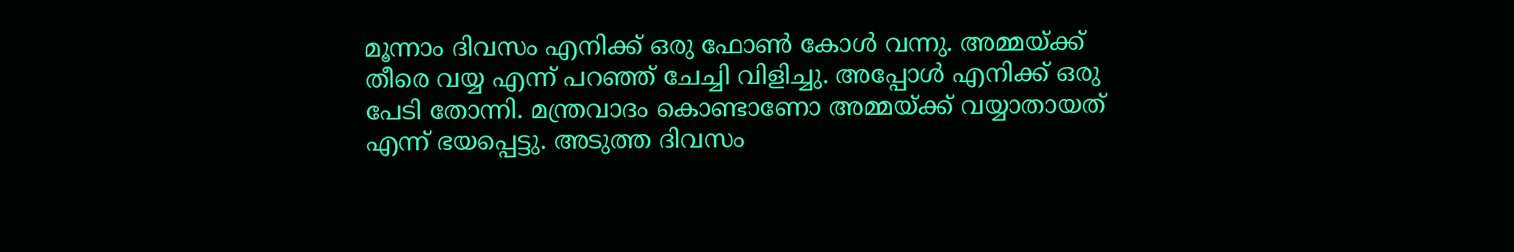മൂന്നാം ദിവസം എനിക്ക് ഒരു ഫോണ്‍ കോള്‍ വന്നു. അമ്മയ്ക്ക് തീരെ വയ്യ എന്ന് പറഞ്ഞ് ചേച്ചി വിളിച്ചു. അപ്പോള്‍ എനിക്ക് ഒരു പേടി തോന്നി. മന്ത്രവാദം കൊണ്ടാണോ അമ്മയ്ക്ക് വയ്യാതായത് എന്ന് ഭയപ്പെട്ടു. അടുത്ത ദിവസം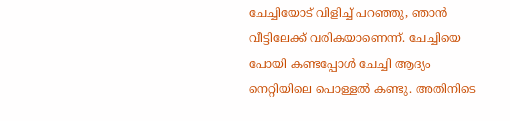ചേച്ചിയോട് വിളിച്ച് പറഞ്ഞു, ഞാന്‍ വീട്ടിലേക്ക് വരികയാണെന്ന്. ചേച്ചിയെ പോയി കണ്ടപ്പോള്‍ ചേച്ചി ആദ്യം നെറ്റിയിലെ പൊള്ളല്‍ കണ്ടു. അതിനിടെ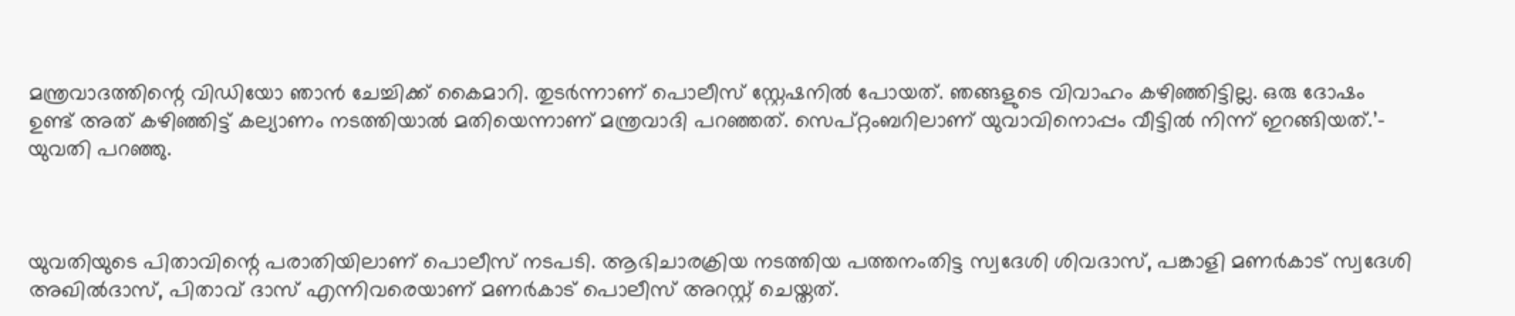മന്ത്രവാദത്തിന്റെ വിഡിയോ ഞാന്‍ ചേച്ചിക്ക് കൈമാറി. തുടര്‍ന്നാണ് പൊലീസ് സ്റ്റേഷനില്‍ പോയത്. ഞങ്ങളുടെ വിവാഹം കഴിഞ്ഞിട്ടില്ല. ഒരു ദോഷം ഉണ്ട് അത് കഴിഞ്ഞിട്ട് കല്യാണം നടത്തിയാല്‍ മതിയെന്നാണ് മന്ത്രവാദി പറഞ്ഞത്. സെപ്റ്റംബറിലാണ് യുവാവിനൊപ്പം വീട്ടില്‍ നിന്ന് ഇറങ്ങിയത്.’- യുവതി പറഞ്ഞു.



യുവതിയുടെ പിതാവിന്റെ പരാതിയിലാണ് പൊലീസ് നടപടി. ആഭിചാരക്രിയ നടത്തിയ പത്തനംതിട്ട സ്വദേശി ശിവദാസ്, പങ്കാളി മണര്‍കാട് സ്വദേശി അഖില്‍ദാസ്, പിതാവ് ദാസ് എന്നിവരെയാണ് മണര്‍കാട് പൊലീസ് അറസ്റ്റ് ചെയ്തത്.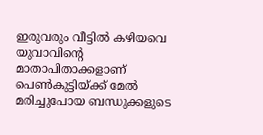ഇരുവരും വീട്ടില്‍ കഴിയവെ യുവാവിന്റെ മാതാപിതാക്കളാണ് പെണ്‍കുട്ടിയ്ക്ക് മേല്‍ മരിച്ചുപോയ ബന്ധുക്കളുടെ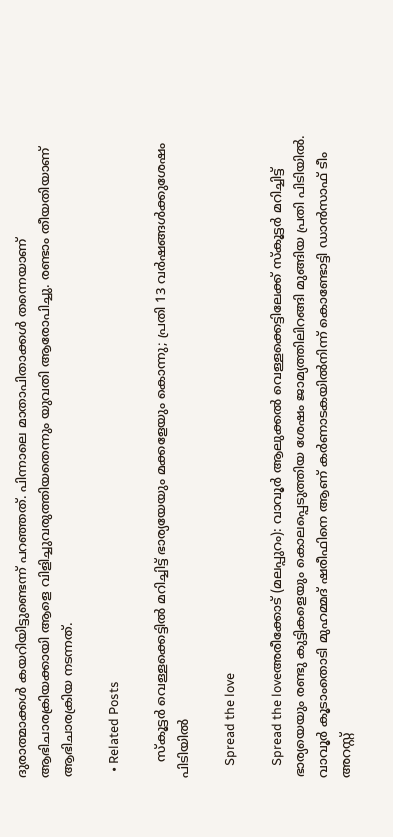ദുരാത്മാക്കള്‍ കയറിയിട്ടുണ്ടെന്ന് പറഞ്ഞത്. പിന്നാലെ മാതാപിതാക്കള്‍ തന്നെയാണ് ആഭിചാരക്രിയക്കായി ആളെ വിളിച്ചുവരുത്തിയതെന്നും യുവതി ആരോപിച്ചു. രണ്ടാം തീയതിയാണ് ആഭിചാരക്രിയ നടന്നത്.

  • Related Posts

    സ്കൂട്ടർ വെള്ളക്കെട്ടിൽ മറിച്ചിട്ട് ഭാര്യയേയും മക്കളേയും കൊന്നു; പ്രതി 13 വർഷങ്ങൾക്കുശേഷം പിടിയിൽ

    Spread the love

    Spread the loveഅരീക്കോട് (മലപ്പുറം): വാവൂർ ആലുക്കൽ വെള്ളക്കെട്ടിലേക്ക് സ്കൂട്ടർ മറിച്ചിട്ട് ഭാര്യയെയും രണ്ടു കുട്ടികളെയും കൊലപ്പെടുത്തിയ ശേഷം ജാമ്യത്തിലിറങ്ങി മുങ്ങിയ പ്രതി പിടിയിൽ. വാവൂർ കൂടാംതൊടി മുഹമ്മദ് ഷരീഫിനെ ആണ് കർണാടകയിൽനിന്ന് കൊണ്ടോട്ടി ഡാൻസാഫ് ടീം അറസ്റ്റ്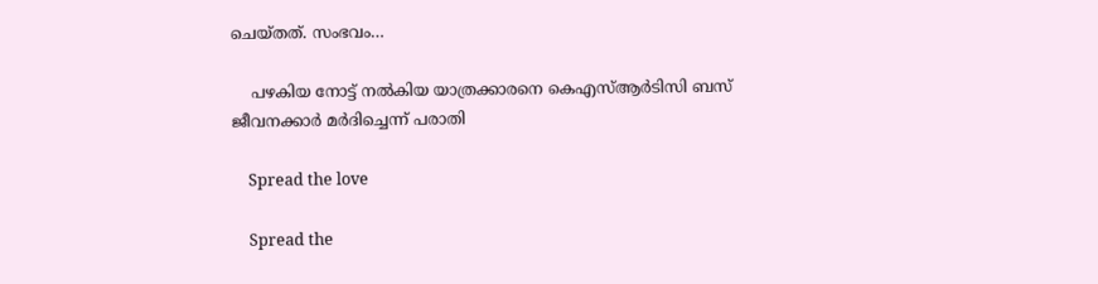ചെയ്തത്. സംഭവം…

    പഴകിയ നോട്ട് നൽകിയ യാത്രക്കാരനെ കെഎസ്ആർടിസി ബസ് ജീവനക്കാർ മർദിച്ചെന്ന് പരാതി

    Spread the love

    Spread the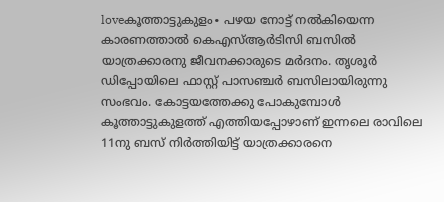loveകൂത്താട്ടുകുളം∙ പഴയ നോട്ട് നൽകിയെന്ന കാരണത്താൽ കെഎസ്ആർടിസി ബസിൽ യാത്രക്കാരനു ജീവനക്കാരുടെ മർദനം. തൃശൂർ ഡിപ്പോയിലെ ഫാസ്റ്റ് പാസഞ്ചർ ബസിലായിരുന്നു സംഭവം. കോട്ടയത്തേക്കു പോകുമ്പോൾ കൂത്താട്ടുകുളത്ത് എത്തിയപ്പോഴാണ് ഇന്നലെ രാവിലെ 11നു ബസ് നിർത്തിയിട്ട് യാത്രക്കാരനെ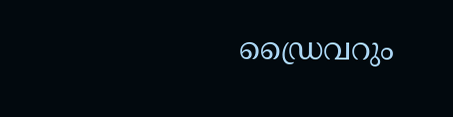ഡ്രൈവറും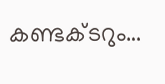കണ്ടക്ടറും…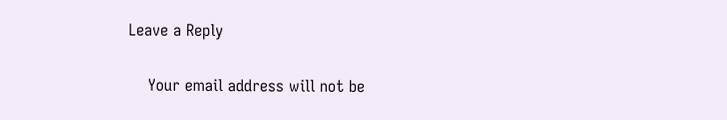Leave a Reply

    Your email address will not be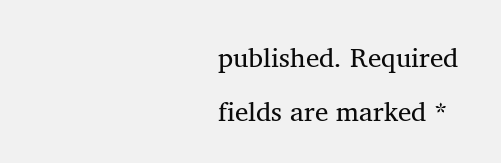published. Required fields are marked *